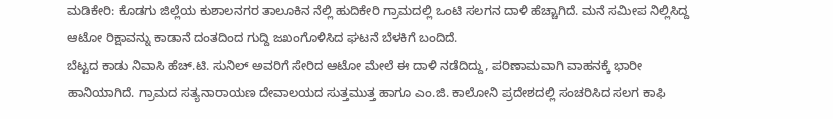ಮಡಿಕೇರಿ: ಕೊಡಗು ಜಿಲ್ಲೆಯ ಕುಶಾಲನಗರ ತಾಲೂಕಿನ ನೆಲ್ಲಿ ಹುದಿಕೇರಿ ಗ್ರಾಮದಲ್ಲಿ ಒಂಟಿ ಸಲಗನ ದಾಳಿ ಹೆಚ್ಚಾಗಿದೆ. ಮನೆ ಸಮೀಪ ನಿಲ್ಲಿಸಿದ್ದ ಆಟೋ ರಿಕ್ಷಾವನ್ನು ಕಾಡಾನೆ ದಂತದಿಂದ ಗುದ್ದಿ ಜಖಂಗೊಳಿಸಿದ ಘಟನೆ ಬೆಳಕಿಗೆ ಬಂದಿದೆ.
ಬೆಟ್ಟದ ಕಾಡು ನಿವಾಸಿ ಹೆಚ್.ಟಿ. ಸುನಿಲ್ ಅವರಿಗೆ ಸೇರಿದ ಆಟೋ ಮೇಲೆ ಈ ದಾಳಿ ನಡೆದಿದ್ದು, ಪರಿಣಾಮವಾಗಿ ವಾಹನಕ್ಕೆ ಭಾರೀ ಹಾನಿಯಾಗಿದೆ. ಗ್ರಾಮದ ಸತ್ಯನಾರಾಯಣ ದೇವಾಲಯದ ಸುತ್ತಮುತ್ತ ಹಾಗೂ ಎಂ.ಜಿ. ಕಾಲೋನಿ ಪ್ರದೇಶದಲ್ಲಿ ಸಂಚರಿಸಿದ ಸಲಗ ಕಾಫಿ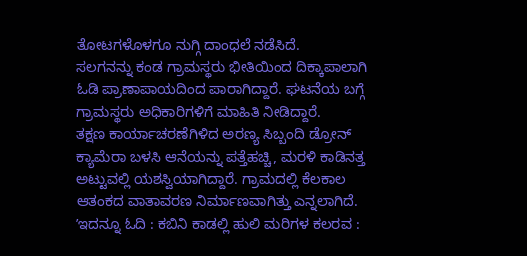ತೋಟಗಳೊಳಗೂ ನುಗ್ಗಿ ದಾಂಧಲೆ ನಡೆಸಿದೆ.
ಸಲಗನನ್ನು ಕಂಡ ಗ್ರಾಮಸ್ಥರು ಭೀತಿಯಿಂದ ದಿಕ್ಕಾಪಾಲಾಗಿ ಓಡಿ ಪ್ರಾಣಾಪಾಯದಿಂದ ಪಾರಾಗಿದ್ದಾರೆ. ಘಟನೆಯ ಬಗ್ಗೆ ಗ್ರಾಮಸ್ಥರು ಅಧಿಕಾರಿಗಳಿಗೆ ಮಾಹಿತಿ ನೀಡಿದ್ದಾರೆ.
ತಕ್ಷಣ ಕಾರ್ಯಾಚರಣೆಗಿಳಿದ ಅರಣ್ಯ ಸಿಬ್ಬಂದಿ ಡ್ರೋನ್ ಕ್ಯಾಮೆರಾ ಬಳಸಿ ಆನೆಯನ್ನು ಪತ್ತೆಹಚ್ಚಿ, ಮರಳಿ ಕಾಡಿನತ್ತ ಅಟ್ಟುವಲ್ಲಿ ಯಶಸ್ವಿಯಾಗಿದ್ದಾರೆ. ಗ್ರಾಮದಲ್ಲಿ ಕೆಲಕಾಲ ಆತಂಕದ ವಾತಾವರಣ ನಿರ್ಮಾಣವಾಗಿತ್ತು ಎನ್ನಲಾಗಿದೆ.
ʼಇದನ್ನೂ ಓದಿ : ಕಬಿನಿ ಕಾಡಲ್ಲಿ ಹುಲಿ ಮರಿಗಳ ಕಲರವ :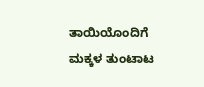ತಾಯಿಯೊಂದಿಗೆ ಮಕ್ಕಳ ತುಂಟಾಟ